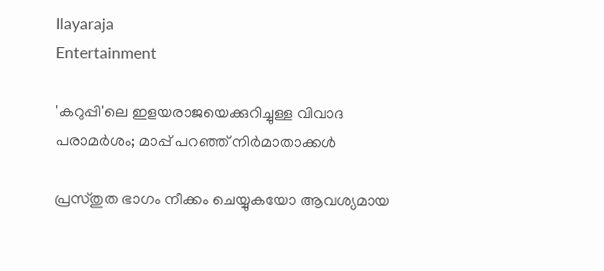Ilayaraja
Entertainment

'കറുപ്പി'ലെ ഇളയരാജയെക്കുറിച്ചുള്ള വിവാദ പരാമര്‍ശം; മാപ്പ് പറഞ്ഞ് നിര്‍മാതാക്കള്‍

പ്രസ്തുത ഭാഗം നീക്കം ചെയ്യുകയോ ആവശ്യമായ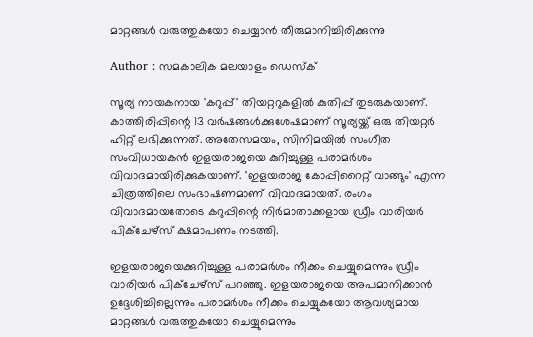മാറ്റങ്ങള്‍ വരുത്തുകയോ ചെയ്യാന്‍ തീരുമാനിച്ചിരിക്കുന്നു

Author : സമകാലിക മലയാളം ഡെസ്ക്

സൂര്യ നായകനായ 'കറുപ്പ്' തിയറ്ററുകളില്‍ കുതിപ്പ് തുടരുകയാണ്. കാത്തിരിപ്പിന്റെ 13 വര്‍ഷങ്ങള്‍ക്കുശേഷമാണ് സൂര്യയ്ക്ക് ഒരു തിയറ്റര്‍ ഹിറ്റ് ലഭിക്കുന്നത്. അതേസമയം, സിനിമയില്‍ സംഗീത സംവിധായകന്‍ ഇളയരാജയെ കുറിച്ചുള്ള പരാമര്‍ശം വിവാദമായിരിക്കുകയാണ്. 'ഇളയരാജ കോപ്പിറൈറ്റ് വാങ്ങും' എന്ന ചിത്രത്തിലെ സംഭാഷണമാണ് വിവാദമായത്. രംഗം വിവാദമായതോടെ കറുപ്പിന്റെ നിര്‍മാതാക്കളായ ഡ്രീം വാരിയര്‍ പിക്‌ചേഴ്‌സ് ക്ഷമാപണം നടത്തി.

ഇളയരാജയെക്കുറിച്ചുള്ള പരാമര്‍ശം നീക്കം ചെയ്യുമെന്നും ഡ്രീം വാരിയര്‍ പിക്‌ചേഴ്‌സ് പറഞ്ഞു. ഇളയരാജയെ അപമാനിക്കാന്‍ ഉദ്ദേശിച്ചില്ലെന്നും പരാമര്‍ശം നീക്കം ചെയ്യുകയോ ആവശ്യമായ മാറ്റങ്ങള്‍ വരുത്തുകയോ ചെയ്യുമെന്നും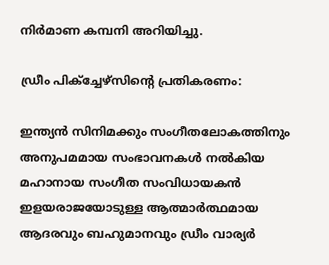നിര്‍മാണ കമ്പനി അറിയിച്ചു.

ഡ്രീം പിക്‌ച്ചേഴ്‌സിന്റെ പ്രതികരണം:

ഇന്ത്യന്‍ സിനിമക്കും സംഗീതലോകത്തിനും അനുപമമായ സംഭാവനകള്‍ നല്‍കിയ മഹാനായ സംഗീത സംവിധായകന്‍ ഇളയരാജയോടുള്ള ആത്മാര്‍ത്ഥമായ ആദരവും ബഹുമാനവും ഡ്രീം വാര്യര്‍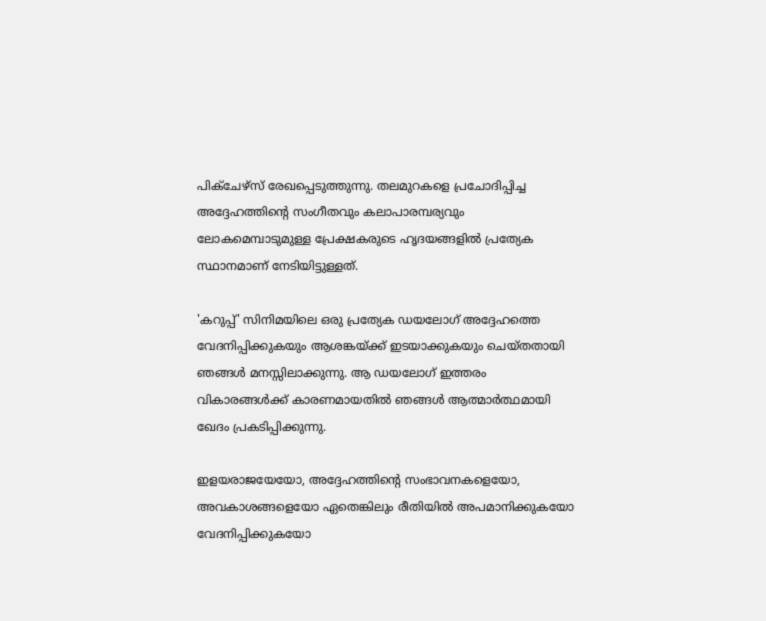പിക്ചേഴ്‌സ് രേഖപ്പെടുത്തുന്നു. തലമുറകളെ പ്രചോദിപ്പിച്ച അദ്ദേഹത്തിന്റെ സംഗീതവും കലാപാരമ്പര്യവും ലോകമെമ്പാടുമുള്ള പ്രേക്ഷകരുടെ ഹൃദയങ്ങളില്‍ പ്രത്യേക സ്ഥാനമാണ് നേടിയിട്ടുള്ളത്.

'കറുപ്പ്' സിനിമയിലെ ഒരു പ്രത്യേക ഡയലോഗ് അദ്ദേഹത്തെ വേദനിപ്പിക്കുകയും ആശങ്കയ്ക്ക് ഇടയാക്കുകയും ചെയ്തതായി ഞങ്ങള്‍ മനസ്സിലാക്കുന്നു. ആ ഡയലോഗ് ഇത്തരം വികാരങ്ങള്‍ക്ക് കാരണമായതില്‍ ഞങ്ങള്‍ ആത്മാര്‍ത്ഥമായി ഖേദം പ്രകടിപ്പിക്കുന്നു.

ഇളയരാജയേയോ, അദ്ദേഹത്തിന്റെ സംഭാവനകളെയോ, അവകാശങ്ങളെയോ ഏതെങ്കിലും രീതിയില്‍ അപമാനിക്കുകയോ വേദനിപ്പിക്കുകയോ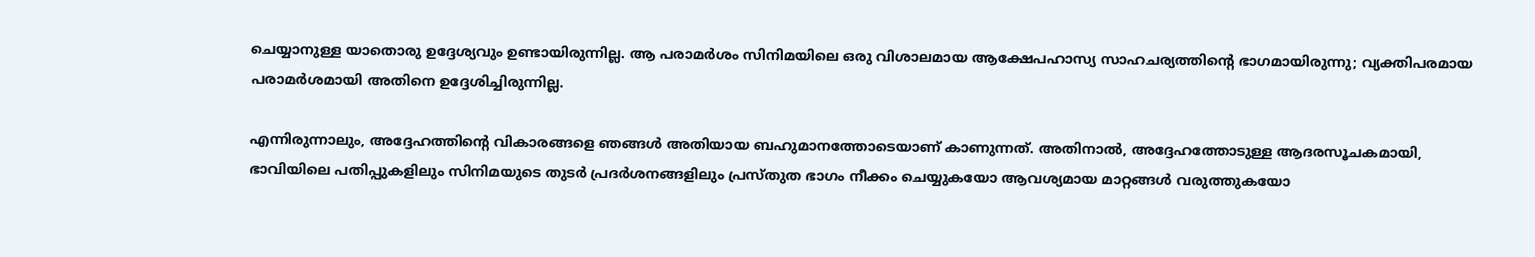ചെയ്യാനുള്ള യാതൊരു ഉദ്ദേശ്യവും ഉണ്ടായിരുന്നില്ല. ആ പരാമര്‍ശം സിനിമയിലെ ഒരു വിശാലമായ ആക്ഷേപഹാസ്യ സാഹചര്യത്തിന്റെ ഭാഗമായിരുന്നു; വ്യക്തിപരമായ പരാമര്‍ശമായി അതിനെ ഉദ്ദേശിച്ചിരുന്നില്ല.

എന്നിരുന്നാലും, അദ്ദേഹത്തിന്റെ വികാരങ്ങളെ ഞങ്ങള്‍ അതിയായ ബഹുമാനത്തോടെയാണ് കാണുന്നത്. അതിനാല്‍, അദ്ദേഹത്തോടുള്ള ആദരസൂചകമായി, ഭാവിയിലെ പതിപ്പുകളിലും സിനിമയുടെ തുടര്‍ പ്രദര്‍ശനങ്ങളിലും പ്രസ്തുത ഭാഗം നീക്കം ചെയ്യുകയോ ആവശ്യമായ മാറ്റങ്ങള്‍ വരുത്തുകയോ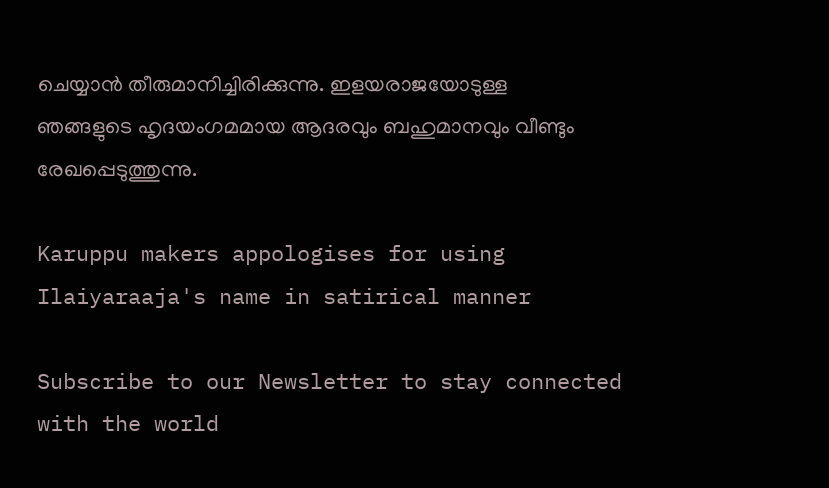ചെയ്യാന്‍ തീരുമാനിച്ചിരിക്കുന്നു. ഇളയരാജയോടുള്ള ഞങ്ങളുടെ ഹൃദയംഗമമായ ആദരവും ബഹുമാനവും വീണ്ടും രേഖപ്പെടുത്തുന്നു.

Karuppu makers appologises for using Ilaiyaraaja's name in satirical manner

Subscribe to our Newsletter to stay connected with the world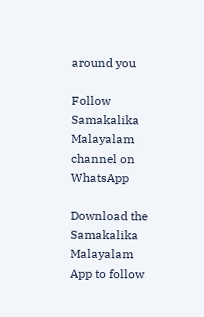around you

Follow Samakalika Malayalam channel on WhatsApp

Download the Samakalika Malayalam App to follow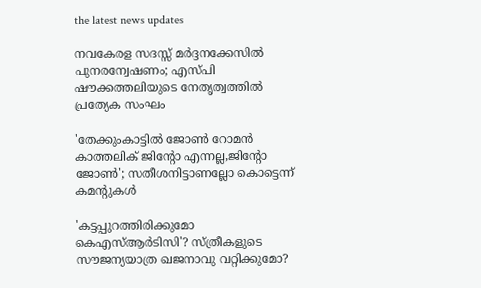the latest news updates

നവകേരള സദസ്സ് മർദ്ദനക്കേസിൽ പുനരന്വേഷണം; എസ്പി ഷൗക്കത്തലിയുടെ നേതൃത്വത്തിൽ പ്രത്യേക സംഘം

'തേക്കുംകാട്ടില്‍ ജോണ്‍ റോമന്‍ കാത്തലിക് ജിന്റോ എന്നല്ല,ജിന്റോ ജോണ്‍'; സതീശനിട്ടാണല്ലോ കൊട്ടെന്ന് കമന്റുകള്‍

'കട്ടപ്പുറത്തിരിക്കുമോ കെഎസ്ആര്‍ടിസി'? സ്ത്രീകളുടെ സൗജന്യയാത്ര ഖജനാവു വറ്റിക്കുമോ?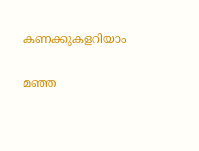കണക്കുകളറിയാം

മഞ്ഞ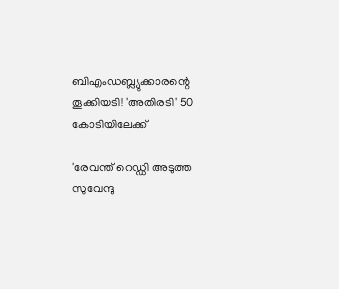ബിഎംഡബ്ല്യുക്കാരന്റെ തൂക്കിയടി! 'അതിരടി' 50 കോടിയിലേക്ക്

'രേവന്ത് റെഡ്ഡി അടുത്ത സുവേന്ദു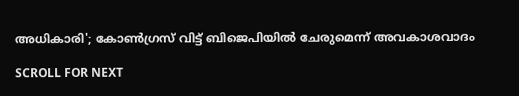അധികാരി'; കോണ്‍ഗ്രസ് വിട്ട് ബിജെപിയില്‍ ചേരുമെന്ന് അവകാശവാദം

SCROLL FOR NEXT